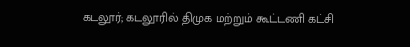கடலூர்; கடலூரில் திமுக மற்றும் கூட்டணி கட்சி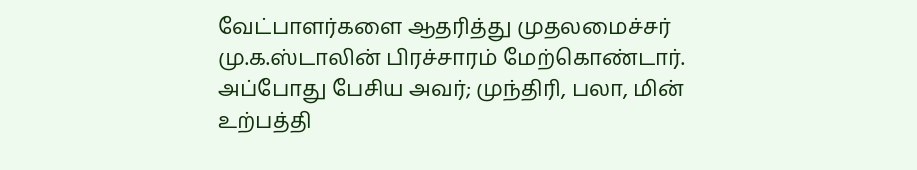வேட்பாளர்களை ஆதரித்து முதலமைச்சர் மு.க.ஸ்டாலின் பிரச்சாரம் மேற்கொண்டார். அப்போது பேசிய அவர்; முந்திரி, பலா, மின் உற்பத்தி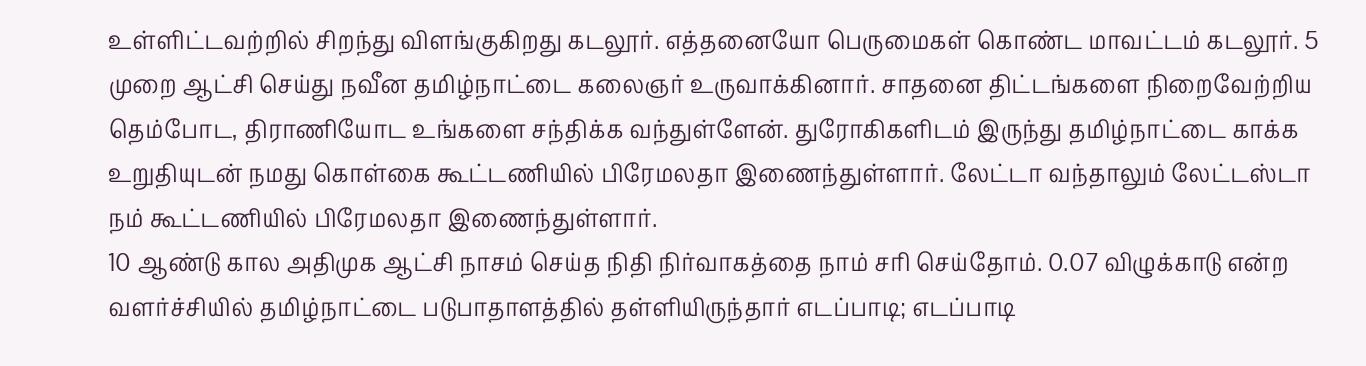உள்ளிட்டவற்றில் சிறந்து விளங்குகிறது கடலூர். எத்தனையோ பெருமைகள் கொண்ட மாவட்டம் கடலூர். 5 முறை ஆட்சி செய்து நவீன தமிழ்நாட்டை கலைஞர் உருவாக்கினார். சாதனை திட்டங்களை நிறைவேற்றிய தெம்போட, திராணியோட உங்களை சந்திக்க வந்துள்ளேன். துரோகிகளிடம் இருந்து தமிழ்நாட்டை காக்க உறுதியுடன் நமது கொள்கை கூட்டணியில் பிரேமலதா இணைந்துள்ளார். லேட்டா வந்தாலும் லேட்டஸ்டா நம் கூட்டணியில் பிரேமலதா இணைந்துள்ளார்.
10 ஆண்டு கால அதிமுக ஆட்சி நாசம் செய்த நிதி நிர்வாகத்தை நாம் சரி செய்தோம். 0.07 விழுக்காடு என்ற வளர்ச்சியில் தமிழ்நாட்டை படுபாதாளத்தில் தள்ளியிருந்தார் எடப்பாடி; எடப்பாடி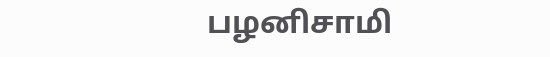பழனிசாமி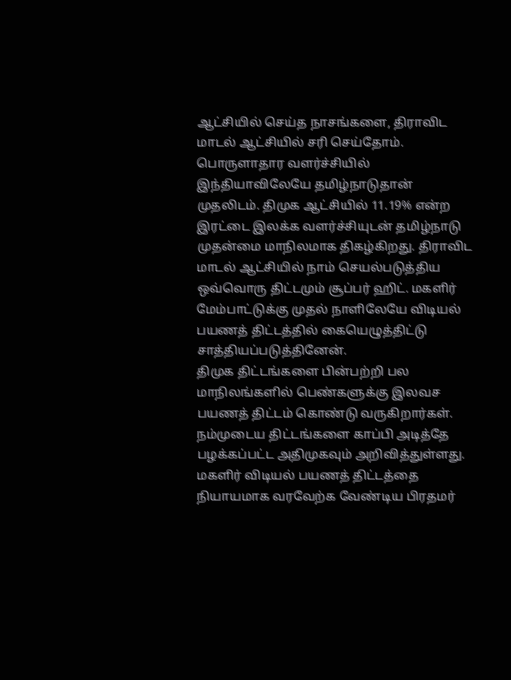ஆட்சியில் செய்த நாசங்களை, திராவிட மாடல் ஆட்சியில் சரி செய்தோம். பொருளாதார வளர்ச்சியில் இந்தியாவிலேயே தமிழ்நாடுதான் முதலிடம். திமுக ஆட்சியில் 11.19% என்ற இரட்டை இலக்க வளர்ச்சியுடன் தமிழ்நாடு முதன்மை மாநிலமாக திகழ்கிறது. திராவிட மாடல் ஆட்சியில் நாம் செயல்படுத்திய ஒவ்வொரு திட்டமும் சூப்பர் ஹிட். மகளிர் மேம்பாட்டுக்கு முதல் நாளிலேயே விடியல் பயணத் திட்டத்தில் கையெழுத்திட்டு சாத்தியப்படுத்தினேன்.
திமுக திட்டங்களை பின்பற்றி பல மாநிலங்களில் பெண்களுக்கு இலவச பயணத் திட்டம் கொண்டு வருகிறார்கள். நம்முடைய திட்டங்களை காப்பி அடித்தே பழக்கப்பட்ட அதிமுகவும் அறிவித்துள்ளது. மகளிர் விடியல் பயணத் திட்டத்தை நியாயமாக வரவேற்க வேண்டிய பிரதமர்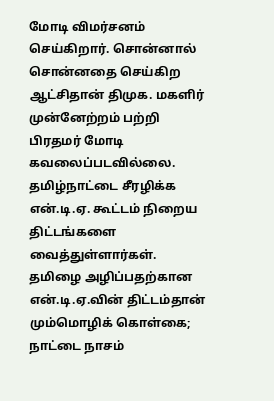மோடி விமர்சனம் செய்கிறார். சொன்னால் சொன்னதை செய்கிற ஆட்சிதான் திமுக. மகளிர் முன்னேற்றம் பற்றி பிரதமர் மோடி கவலைப்படவில்லை. தமிழ்நாட்டை சீரழிக்க என்.டி.ஏ. கூட்டம் நிறைய திட்டங்களை வைத்துள்ளார்கள். தமிழை அழிப்பதற்கான என்.டி.ஏ.வின் திட்டம்தான் மும்மொழிக் கொள்கை;
நாட்டை நாசம்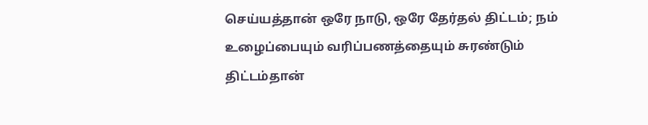செய்யத்தான் ஒரே நாடு, ஒரே தேர்தல் திட்டம்; நம் உழைப்பையும் வரிப்பணத்தையும் சுரண்டும் திட்டம்தான்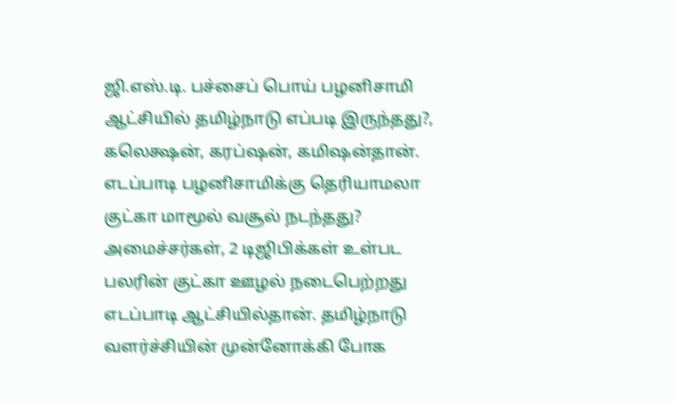ஜி.எஸ்.டி. பச்சைப் பொய் பழனிசாமி ஆட்சியில் தமிழ்நாடு எப்படி இருந்தது?, கலெக்ஷன், கரப்ஷன், கமிஷன்தான். எடப்பாடி பழனிசாமிக்கு தெரியாமலா குட்கா மாமூல் வசூல் நடந்தது? அமைச்சர்கள், 2 டிஜிபிக்கள் உள்பட பலரின் குட்கா ஊழல் நடைபெற்றது எடப்பாடி ஆட்சியில்தான். தமிழ்நாடு வளர்ச்சியின் முன்னோக்கி போக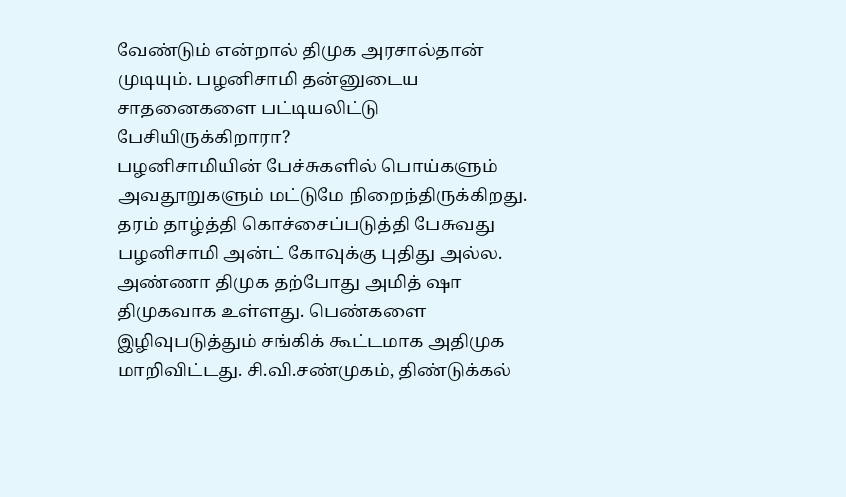வேண்டும் என்றால் திமுக அரசால்தான் முடியும். பழனிசாமி தன்னுடைய சாதனைகளை பட்டியலிட்டு பேசியிருக்கிறாரா?
பழனிசாமியின் பேச்சுகளில் பொய்களும் அவதூறுகளும் மட்டுமே நிறைந்திருக்கிறது. தரம் தாழ்த்தி கொச்சைப்படுத்தி பேசுவது பழனிசாமி அன்ட் கோவுக்கு புதிது அல்ல. அண்ணா திமுக தற்போது அமித் ஷா திமுகவாக உள்ளது. பெண்களை இழிவுபடுத்தும் சங்கிக் கூட்டமாக அதிமுக மாறிவிட்டது. சி.வி.சண்முகம், திண்டுக்கல்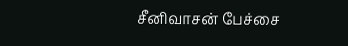சீனிவாசன் பேச்சை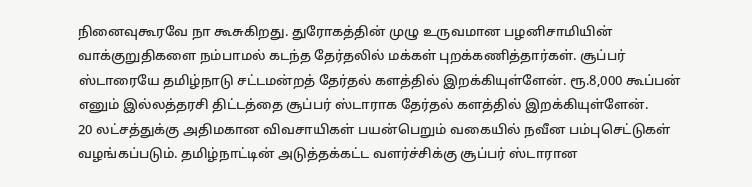நினைவுகூரவே நா கூசுகிறது. துரோகத்தின் முழு உருவமான பழனிசாமியின் வாக்குறுதிகளை நம்பாமல் கடந்த தேர்தலில் மக்கள் புறக்கணித்தார்கள். சூப்பர் ஸ்டாரையே தமிழ்நாடு சட்டமன்றத் தேர்தல் களத்தில் இறக்கியுள்ளேன். ரூ.8,000 கூப்பன் எனும் இல்லத்தரசி திட்டத்தை சூப்பர் ஸ்டாராக தேர்தல் களத்தில் இறக்கியுள்ளேன்.
20 லட்சத்துக்கு அதிமகான விவசாயிகள் பயன்பெறும் வகையில் நவீன பம்புசெட்டுகள் வழங்கப்படும். தமிழ்நாட்டின் அடுத்தக்கட்ட வளர்ச்சிக்கு சூப்பர் ஸ்டாரான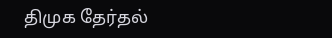திமுக தேர்தல்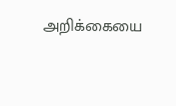அறிக்கையை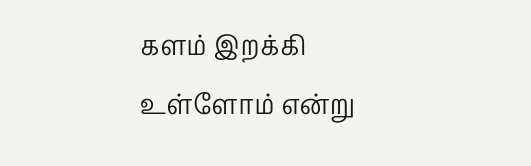களம் இறக்கி உள்ளோம் என்று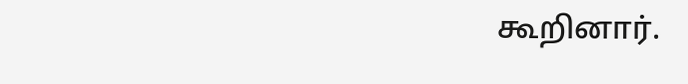கூறினார்.